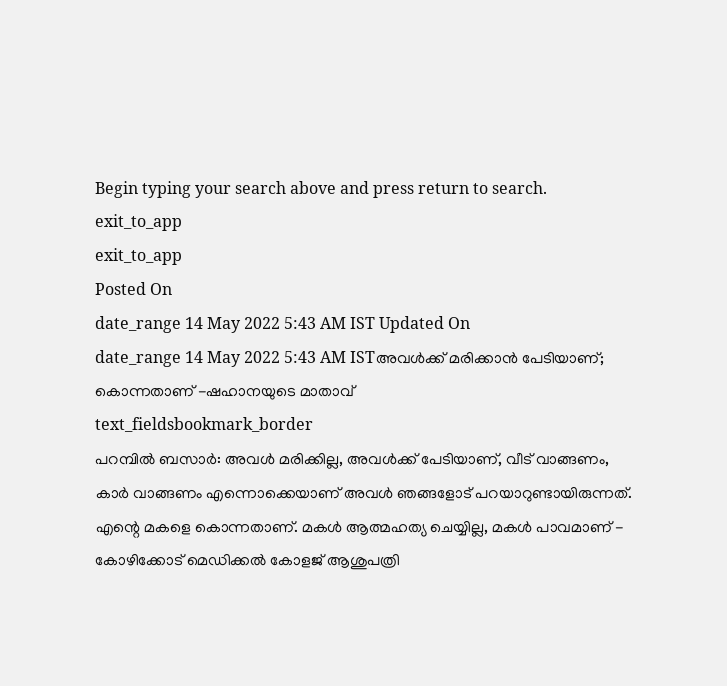Begin typing your search above and press return to search.
exit_to_app
exit_to_app
Posted On
date_range 14 May 2022 5:43 AM IST Updated On
date_range 14 May 2022 5:43 AM ISTഅവൾക്ക് മരിക്കാൻ പേടിയാണ്; കൊന്നതാണ് -ഷഹാനയുടെ മാതാവ്
text_fieldsbookmark_border
പറമ്പിൽ ബസാർ: അവൾ മരിക്കില്ല, അവൾക്ക് പേടിയാണ്, വീട് വാങ്ങണം, കാർ വാങ്ങണം എന്നൊക്കെയാണ് അവൾ ഞങ്ങളോട് പറയാറുണ്ടായിരുന്നത്. എന്റെ മകളെ കൊന്നതാണ്. മകൾ ആത്മഹത്യ ചെയ്യില്ല, മകൾ പാവമാണ് - കോഴിക്കോട് മെഡിക്കൽ കോളജ് ആശുപത്രി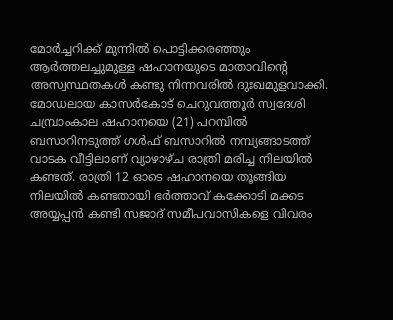മോർച്ചറിക്ക് മുന്നിൽ പൊട്ടിക്കരഞ്ഞും ആർത്തലച്ചുമുള്ള ഷഹാനയുടെ മാതാവിന്റെ അസ്വസ്ഥതകൾ കണ്ടു നിന്നവരിൽ ദുഃഖമുളവാക്കി. മോഡലായ കാസർകോട് ചെറുവത്തൂർ സ്വദേശി ചമ്പ്രാംകാല ഷഹാനയെ (21) പറമ്പിൽ ബസാറിനടുത്ത് ഗൾഫ് ബസാറിൽ നമ്പ്യങ്ങാടത്ത് വാടക വീട്ടിലാണ് വ്യാഴാഴ്ച രാത്രി മരിച്ച നിലയിൽ കണ്ടത്. രാത്രി 12 ഓടെ ഷഹാനയെ തൂങ്ങിയ നിലയിൽ കണ്ടതായി ഭർത്താവ് കക്കോടി മക്കട അയ്യപ്പൻ കണ്ടി സജാദ് സമീപവാസികളെ വിവരം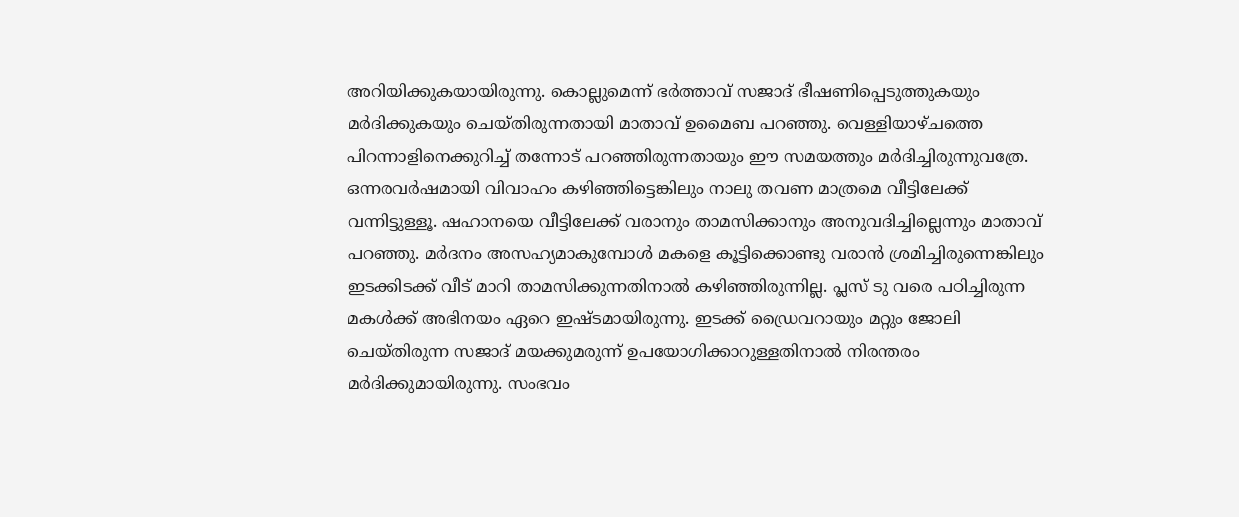അറിയിക്കുകയായിരുന്നു. കൊല്ലുമെന്ന് ഭർത്താവ് സജാദ് ഭീഷണിപ്പെടുത്തുകയും മർദിക്കുകയും ചെയ്തിരുന്നതായി മാതാവ് ഉമൈബ പറഞ്ഞു. വെള്ളിയാഴ്ചത്തെ പിറന്നാളിനെക്കുറിച്ച് തന്നോട് പറഞ്ഞിരുന്നതായും ഈ സമയത്തും മർദിച്ചിരുന്നുവത്രേ. ഒന്നരവർഷമായി വിവാഹം കഴിഞ്ഞിട്ടെങ്കിലും നാലു തവണ മാത്രമെ വീട്ടിലേക്ക് വന്നിട്ടുള്ളൂ. ഷഹാനയെ വീട്ടിലേക്ക് വരാനും താമസിക്കാനും അനുവദിച്ചില്ലെന്നും മാതാവ് പറഞ്ഞു. മർദനം അസഹ്യമാകുമ്പോൾ മകളെ കൂട്ടിക്കൊണ്ടു വരാൻ ശ്രമിച്ചിരുന്നെങ്കിലും ഇടക്കിടക്ക് വീട് മാറി താമസിക്കുന്നതിനാൽ കഴിഞ്ഞിരുന്നില്ല. പ്ലസ് ടു വരെ പഠിച്ചിരുന്ന മകൾക്ക് അഭിനയം ഏറെ ഇഷ്ടമായിരുന്നു. ഇടക്ക് ഡ്രൈവറായും മറ്റും ജോലി ചെയ്തിരുന്ന സജാദ് മയക്കുമരുന്ന് ഉപയോഗിക്കാറുള്ളതിനാൽ നിരന്തരം മർദിക്കുമായിരുന്നു. സംഭവം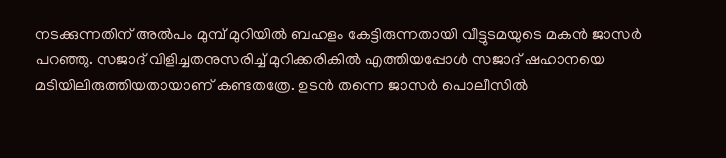നടക്കുന്നതിന് അൽപം മുമ്പ് മുറിയിൽ ബഹളം കേട്ടിരുന്നതായി വീട്ടുടമയുടെ മകൻ ജാസർ പറഞ്ഞു. സജാദ് വിളിച്ചതനുസരിച്ച് മുറിക്കരികിൽ എത്തിയപ്പോൾ സജാദ് ഷഹാനയെ മടിയിലിരുത്തിയതായാണ് കണ്ടതത്രേ. ഉടൻ തന്നെ ജാസർ പൊലീസിൽ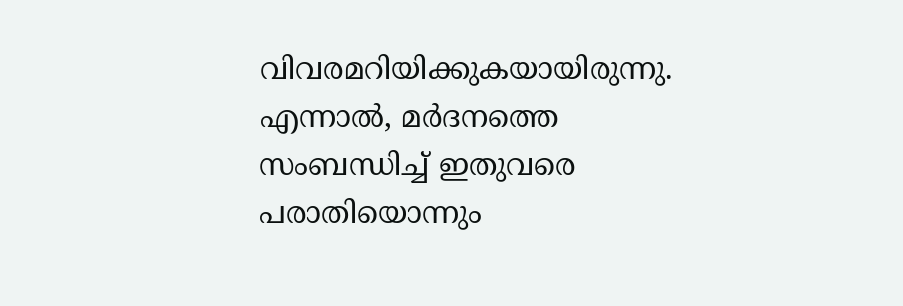വിവരമറിയിക്കുകയായിരുന്നു. എന്നാൽ, മർദനത്തെ സംബന്ധിച്ച് ഇതുവരെ പരാതിയൊന്നും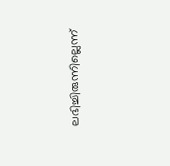ലഭിച്ചിരുന്നില്ലെന്ന്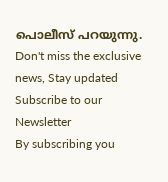പൊലീസ് പറയുന്നു.
Don't miss the exclusive news, Stay updated
Subscribe to our Newsletter
By subscribing you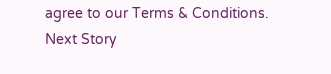agree to our Terms & Conditions.
Next Story